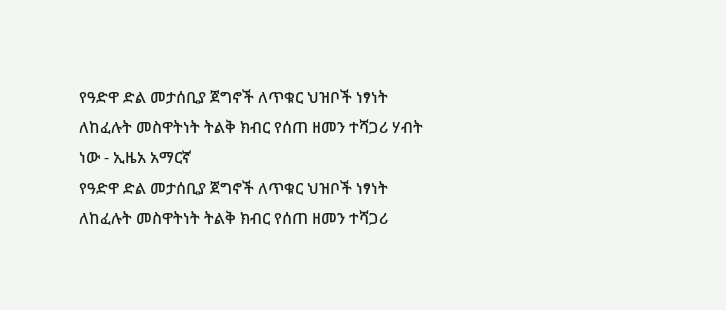የዓድዋ ድል መታሰቢያ ጀግኖች ለጥቁር ህዝቦች ነፃነት ለከፈሉት መስዋትነት ትልቅ ክብር የሰጠ ዘመን ተሻጋሪ ሃብት ነው - ኢዜአ አማርኛ
የዓድዋ ድል መታሰቢያ ጀግኖች ለጥቁር ህዝቦች ነፃነት ለከፈሉት መስዋትነት ትልቅ ክብር የሰጠ ዘመን ተሻጋሪ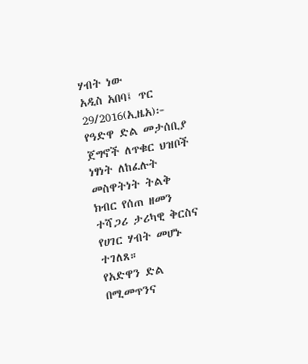ሃብት ነው
አዲስ አበባ፤ ጥር 29/2016(ኢዜአ)፦ የዓድዋ ድል መታሰቢያ ጀግኖች ለጥቁር ህዝቦች ነፃነት ለከፈሉት መስዋትነት ትልቅ ክብር የሰጠ ዘመን ተሻጋሪ ታሪካዊ ቅርስና የሀገር ሃብት መሆኑ ተገለጸ።
የአድዋን ድል በሚመጥንና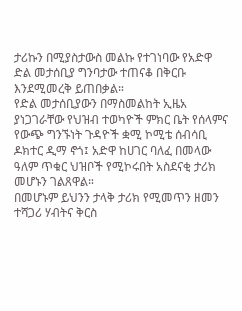ታሪኩን በሚያስታውስ መልኩ የተገነባው የአድዋ ድል መታሰቢያ ግንባታው ተጠናቆ በቅርቡ እንደሚመረቅ ይጠበቃል።
የድል መታሰቢያውን በማስመልከት ኢዜአ ያነጋገራቸው የህዝብ ተወካዮች ምክር ቤት የሰላምና የውጭ ግንኙነት ጉዳዮች ቋሚ ኮሚቴ ሰብሳቢ ዶክተር ዲማ ኖጎ፤ አድዋ ከሀገር ባለፈ በመላው ዓለም ጥቁር ህዝቦች የሚኮሩበት አስደናቂ ታሪክ መሆኑን ገልጸዋል።
በመሆኑም ይህንን ታላቅ ታሪክ የሚመጥን ዘመን ተሻጋሪ ሃብትና ቅርስ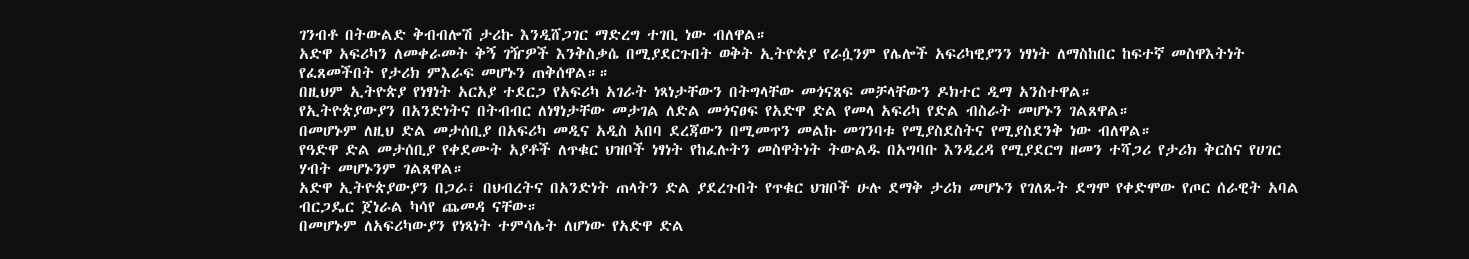ገንብቶ በትውልድ ቅብብሎሽ ታሪኩ እንዲሸጋገር ማድረግ ተገቢ ነው ብለዋል።
አድዋ አፍሪካን ለመቀራመት ቅኝ ገዥዎች እንቅስቃሴ በሚያደርጉበት ወቅት ኢትዮጵያ የራሷንም የሌሎች አፍሪካዊያንን ነፃነት ለማስከበር ከፍተኛ መስዋእትነት የፈጸመችበት የታሪክ ምእራፍ መሆኑን ጠቅሰዋል።።
በዚህም ኢትዮጵያ የነፃነት አርአያ ተደርጋ የአፍሪካ አገራት ነጻነታቸውን በትግላቸው መጎናጸፍ መቻላቸውን ዶክተር ዲማ አንስተዋል።
የኢትዮጵያውያን በአንድነትና በትብብር ለነፃነታቸው መታገል ለድል መጎናፀፍ የአድዋ ድል የመላ አፍሪካ የድል ብስራት መሆኑን ገልጸዋል።
በመሆኑም ለዚህ ድል መታሰቢያ በአፍሪካ መዲና አዲስ አበባ ደረጃውን በሚመጥን መልኩ መገንባቱ የሚያስደስትና የሚያስደንቅ ነው ብለዋል።
የዓድዋ ድል መታሰቢያ የቀደሙት አያቶች ለጥቁር ህዝቦች ነፃነት የከፈሉትን መስዋትነት ትውልዱ በአግባቡ እንዲረዳ የሚያደርግ ዘመን ተሻጋሪ የታሪክ ቅርስና የሀገር ሃብት መሆኑንም ገልጸዋል።
አድዋ ኢትዮጵያውያን በጋራ፣ በህብረትና በአንድነት ጠላትን ድል ያደረጉበት የጥቁር ህዝቦች ሁሉ ደማቅ ታሪክ መሆኑን የገለጹት ደግሞ የቀድሞው የጦር ሰራዊት አባል ብርጋዴር ጀነራል ካሳየ ጨመዳ ናቸው።
በመሆኑም ለአፍሪካውያን የነጻነት ተምሳሌት ለሆነው የአድዋ ድል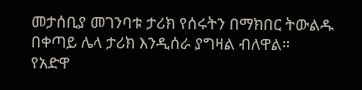መታሰቢያ መገንባቱ ታሪክ የሰሩትን በማክበር ትውልዱ በቀጣይ ሌላ ታሪክ እንዲሰራ ያግዛል ብለዋል።
የአድዋ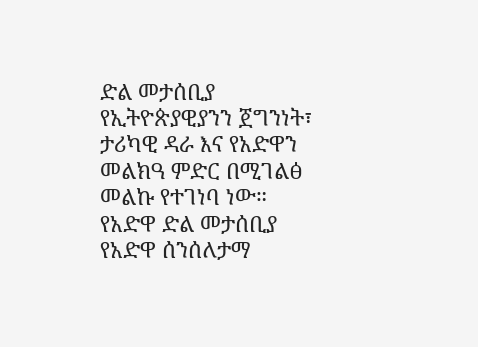ድል መታሰቢያ የኢትዮጵያዊያንን ጀግንነት፣ ታሪካዊ ዳራ እና የአድዋን መልክዓ ምድር በሚገልፅ መልኩ የተገነባ ነው።
የአድዋ ድል መታሰቢያ የአድዋ ሰንሰለታማ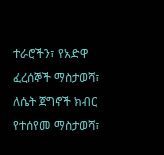ተራሮችን፣ የአድዋ ፈረሰኞች ማስታወሻ፣ ለሴት ጀግኖች ክብር የተሰየመ ማስታወሻ፣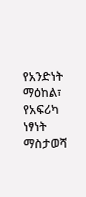የአንድነት ማዕከል፣ የአፍሪካ ነፃነት ማስታወሻ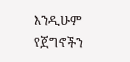እንዲሁም የጀግኖችን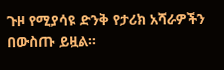ጉዞ የሚያሳዩ ድንቅ የታሪክ አሻራዎችን በውስጡ ይዟል።